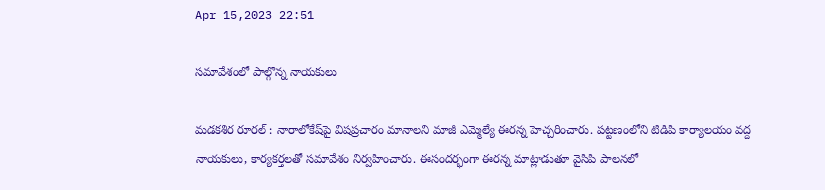Apr 15,2023 22:51

సమావేశంలో పాల్గొన్న నాయకులు

మడకశిర రూరల్‌ : నారాలోకేష్‌పై విషప్రచారం మానాలని మాజీ ఎమ్మెల్యే ఈరన్న హెచ్చరించారు. పట్టణంలోని టిడిపి కార్యాలయం వద్ద నాయకులు, కార్యకర్తలతో సమావేశం నిర్వహించారు. ఈసందర్భంగా ఈరన్న మాట్లాడుతూ వైసిపి పాలనలో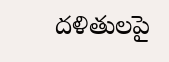దళితులపై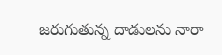జరుగుతున్న దాడులను నారా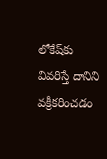లోకేష్‌కు వివరిస్తే దానిని వక్రీకరించడం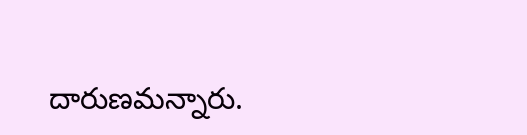దారుణమన్నారు.